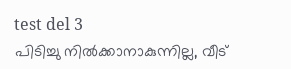test del 3
പിടിച്ചു നിൽക്കാനാകുന്നില്ല, വീട്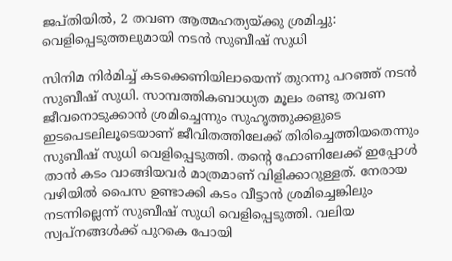ജപ്തിയിൽ, 2 തവണ ആത്മഹത്യയ്ക്കു ശ്രമിച്ചു: വെളിപ്പെടുത്തലുമായി നടൻ സുബീഷ് സുധി

സിനിമ നിർമിച്ച് കടക്കെണിയിലായെന്ന് തുറന്നു പറഞ്ഞ് നടൻ സുബീഷ് സുധി. സാമ്പത്തികബാധ്യത മൂലം രണ്ടു തവണ ജീവനൊടുക്കാൻ ശ്രമിച്ചെന്നും സുഹൃത്തുക്കളുടെ ഇടപെടലിലൂടെയാണ് ജീവിതത്തിലേക്ക് തിരിച്ചെത്തിയതെന്നും സുബീഷ് സുധി വെളിപ്പെടുത്തി. തന്റെ ഫോണിലേക്ക് ഇപ്പോൾ താൻ കടം വാങ്ങിയവർ മാത്രമാണ് വിളിക്കാറുള്ളത്. നേരായ വഴിയിൽ പൈസ ഉണ്ടാക്കി കടം വീട്ടാൻ ശ്രമിച്ചെങ്കിലും നടന്നില്ലെന്ന് സുബീഷ് സുധി വെളിപ്പെടുത്തി. വലിയ സ്വപ്നങ്ങൾക്ക് പുറകെ പോയി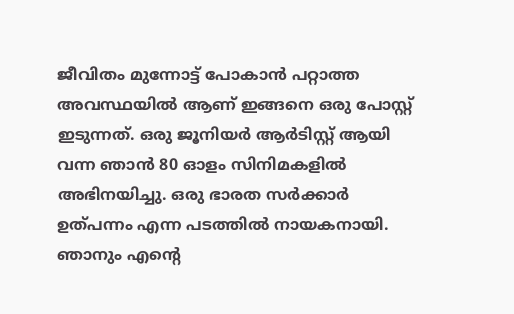ജീവിതം മുന്നോട്ട് പോകാൻ പറ്റാത്ത അവസ്ഥയിൽ ആണ് ഇങ്ങനെ ഒരു പോസ്റ്റ് ഇടുന്നത്. ഒരു ജൂനിയർ ആർടിസ്റ്റ് ആയി വന്ന ഞാൻ 80 ഓളം സിനിമകളിൽ അഭിനയിച്ചു. ഒരു ഭാരത സർക്കാർ ഉത്പന്നം എന്ന പടത്തിൽ നായകനായി. ഞാനും എന്റെ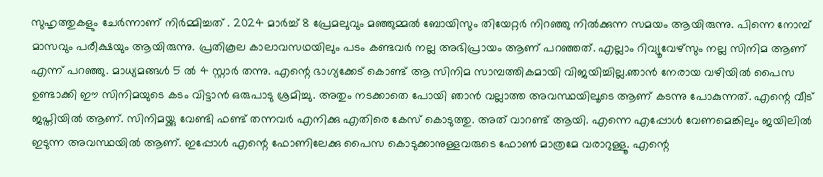സുഹൃത്തുകളും ചേർന്നാണ് നിർമ്മിച്ചത് . 2024 മാർച്ച് 8 പ്രേമലുവും മഞ്ഞുമ്മൽ ബോയിസും തിയേറ്റർ നിറഞ്ഞു നിൽക്കുന്ന സമയം ആയിരുന്നു. പിന്നെ നോമ്പ് മാസവും പരീക്ഷയും ആയിരുന്നു. പ്രതികൂല കാലാവസഥയിലും പടം കണ്ടവർ നല്ല അഭിപ്രായം ആണ് പറഞ്ഞത്. എല്ലാം റിവ്യൂവേഴ്സും നല്ല സിനിമ ആണ് എന്ന് പറഞ്ഞു. മാധ്യമങ്ങൾ 5 ൽ 4 സ്റ്റാർ തന്നു. എന്റെ ഭാഗ്യക്കേട് കൊണ്ട് ആ സിനിമ സാമ്പത്തികമായി വിജയിച്ചില്ല.ഞാൻ നേരായ വഴിയിൽ പൈസ ഉണ്ടാക്കി ഈ സിനിമയുടെ കടം വിട്ടാൻ ഒരുപാടു ശ്രമിച്ചു. അതും നടക്കാതെ പോയി ഞാൻ വല്ലാത്ത അവസ്ഥയിലൂടെ ആണ് കടന്നു പോകുന്നത്. എന്റെ വീട് ജപ്തിയിൽ ആണ്. സിനിമയ്ക്കു വേണ്ടി ഫണ്ട് തന്നവർ എനിക്കു എതിരെ കേസ് കൊടുത്തു. അത് വാറണ്ട് ആയി. എന്നെ എപ്പോൾ വേണമെങ്കിലും ജയിലിൽ ഇടുന്ന അവസ്ഥയിൽ ആണ്. ഇപ്പോൾ എന്റെ ഫോണിലേക്കു പൈസ കൊടുക്കാനുള്ളവരുടെ ഫോൺ മാത്രമേ വരാറുള്ളൂ. എന്റെ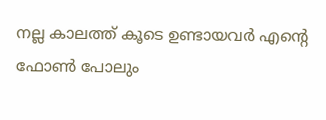നല്ല കാലത്ത് കൂടെ ഉണ്ടായവർ എന്റെ ഫോൺ പോലും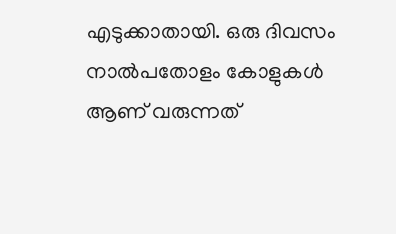എടുക്കാതായി. ഒരു ദിവസം നാൽപതോളം കോളുകൾ ആണ് വരുന്നത്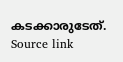കടക്കാരുടേത്.
Source link